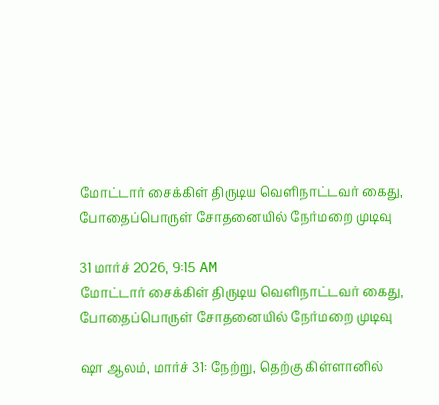மோட்டார் சைக்கிள் திருடிய வெளிநாட்டவர் கைது, போதைப்பொருள் சோதனையில் நேர்மறை முடிவு

31 மார்ச் 2026, 9:15 AM
மோட்டார் சைக்கிள் திருடிய வெளிநாட்டவர் கைது, போதைப்பொருள் சோதனையில் நேர்மறை முடிவு

ஷா ஆலம், மார்ச் 31: நேற்று, தெற்கு கிள்ளானில்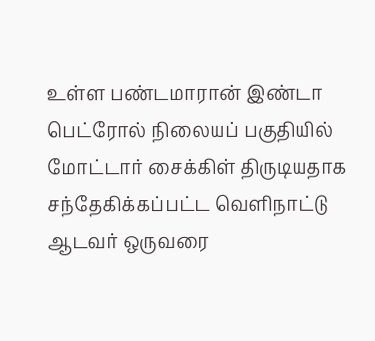உள்ள பண்டமாரான் இண்டா பெட்ரோல் நிலையப் பகுதியில் மோட்டார் சைக்கிள் திருடியதாக சந்தேகிக்கப்பட்ட வெளிநாட்டு ஆடவர் ஒருவரை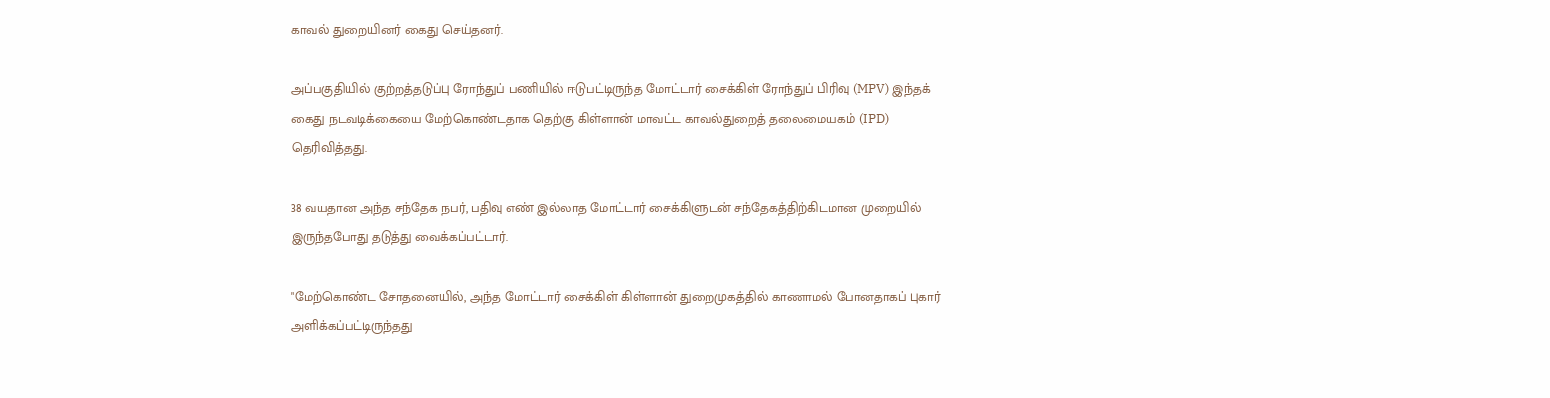காவல் துறையினர் கைது செய்தனர்.

அப்பகுதியில் குற்றத்தடுப்பு ரோந்துப் பணியில் ஈடுபட்டிருந்த மோட்டார் சைக்கிள் ரோந்துப் பிரிவு (MPV) இந்தக் கைது நடவடிக்கையை மேற்கொண்டதாக தெற்கு கிள்ளான் மாவட்ட காவல்துறைத் தலைமையகம் (IPD) தெரிவித்தது.

38 வயதான அந்த சந்தேக நபர், பதிவு எண் இல்லாத மோட்டார் சைக்கிளுடன் சந்தேகத்திற்கிடமான முறையில் இருந்தபோது தடுத்து வைக்கப்பட்டார்.

"மேற்கொண்ட சோதனையில், அந்த மோட்டார் சைக்கிள் கிள்ளான் துறைமுகத்தில் காணாமல் போனதாகப் புகார் அளிக்கப்பட்டிருந்தது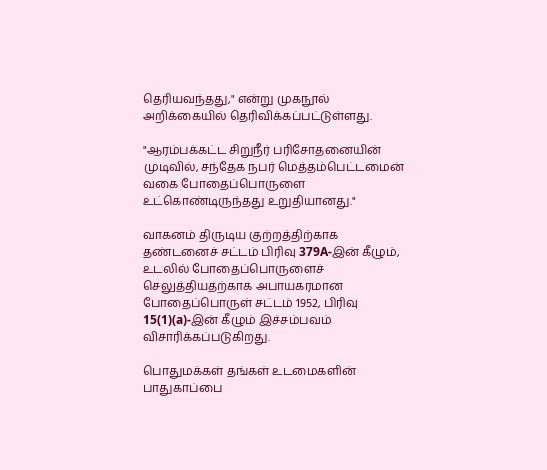தெரியவந்தது," என்று முகநூல் அறிக்கையில் தெரிவிக்கப்பட்டுள்ளது.

"ஆரம்பக்கட்ட சிறுநீர் பரிசோதனையின் முடிவில், சந்தேக நபர் மெத்தம்பெட்டமைன் வகை போதைப்பொருளை உட்கொண்டிருந்தது உறுதியானது."

வாகனம் திருடிய குற்றத்திற்காக தண்டனைச் சட்டம் பிரிவு 379A-இன் கீழும், உடலில் போதைப்பொருளைச் செலுத்தியதற்காக அபாயகரமான போதைப்பொருள் சட்டம் 1952, பிரிவு 15(1)(a)-இன் கீழும் இச்சம்பவம் விசாரிக்கப்படுகிறது.

பொதுமக்கள் தங்கள் உடமைகளின் பாதுகாப்பை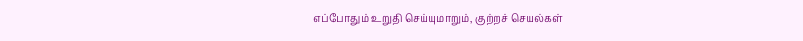எப்போதும் உறுதி செய்யுமாறும், குற்றச் செயல்கள்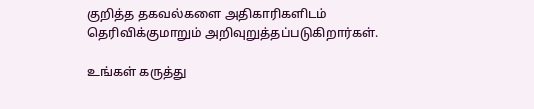குறித்த தகவல்களை அதிகாரிகளிடம் தெரிவிக்குமாறும் அறிவுறுத்தப்படுகிறார்கள்.

உங்கள் கருத்து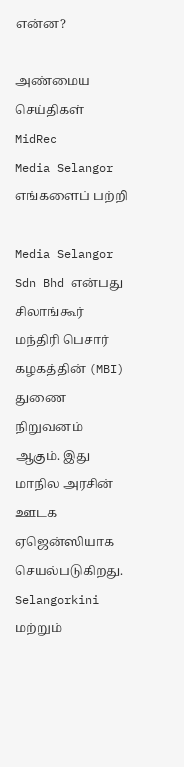என்ன?

அண்மைய செய்திகள்
MidRec
Media Selangor
எங்களைப் பற்றி

Media Selangor Sdn Bhd என்பது சிலாங்கூர் மந்திரி பெசார் கழகத்தின் (MBI) துணை நிறுவனம் ஆகும். இது மாநில அரசின் ஊடக ஏஜென்ஸியாக செயல்படுகிறது. Selangorkini மற்றும்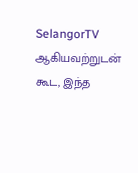SelangorTV ஆகியவற்றுடன் கூட, இந்த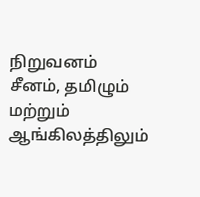நிறுவனம் சீனம், தமிழும் மற்றும் ஆங்கிலத்திலும்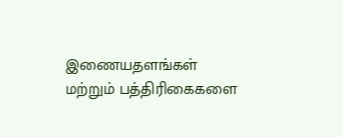இணையதளங்கள் மற்றும் பத்திரிகைகளை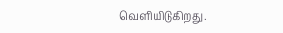வெளியிடுகிறது.